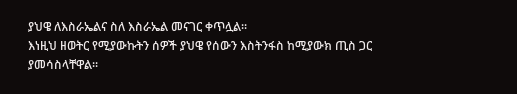ያህዌ ለእስራኤልና ስለ እስራኤል መናገር ቀጥሏል፡፡
እነዚህ ዘወትር የሚያውኩትን ሰዎች ያህዌ የሰውን እስትንፋስ ከሚያውክ ጢስ ጋር ያመሳስላቸዋል፡፡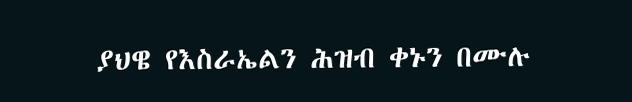ያህዌ የእስራኤልን ሕዝብ ቀኑን በሙሉ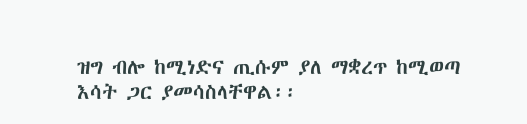ዝግ ብሎ ከሚነድና ጢሱም ያለ ማቋረጥ ከሚወጣ እሳት ጋር ያመሳስላቸዋል፡፡